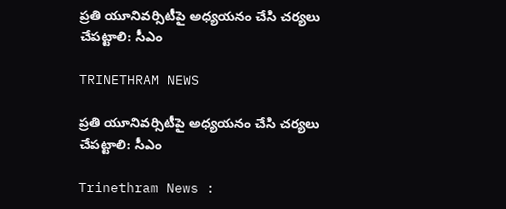ప్రతి యూనివర్సిటీపై అధ్యయనం చేసి చర్యలు చేపట్టాలి: సీఎం

TRINETHRAM NEWS

ప్రతి యూనివర్సిటీపై అధ్యయనం చేసి చర్యలు చేపట్టాలి: సీఎం

Trinethram News :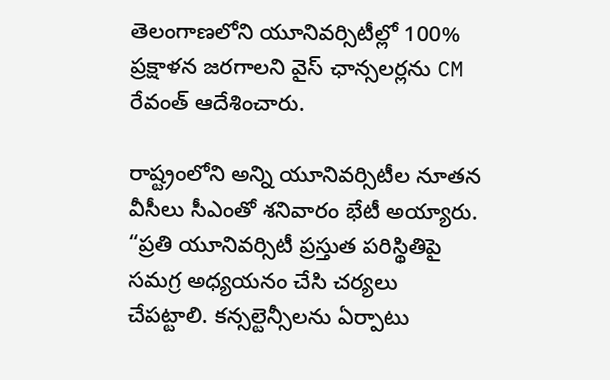తెలంగాణలోని యూనివర్సిటీల్లో 100% ప్రక్షాళన జరగాలని వైస్ ఛాన్సలర్లను CM రేవంత్ ఆదేశించారు.

రాష్ట్రంలోని అన్ని యూనివర్సిటీల నూతన వీసీలు సీఎంతో శనివారం భేటీ అయ్యారు.
“ప్రతి యూనివర్సిటీ ప్రస్తుత పరిస్థితిపై సమగ్ర అధ్యయనం చేసి చర్యలు చేపట్టాలి. కన్సల్టెన్సీలను ఏర్పాటు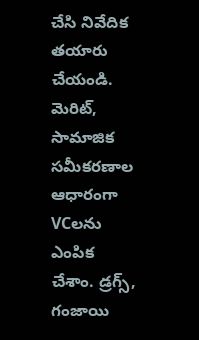చేసి నివేదిక తయారు చేయండి. మెరిట్, సామాజిక సమీకరణాల ఆధారంగా VCలను ఎంపిక చేశాం. డ్రగ్స్, గంజాయి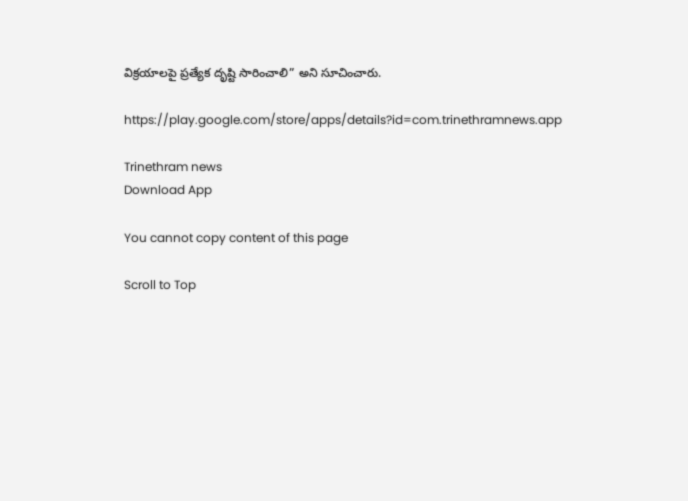విక్రయాలపై ప్రత్యేక దృష్టి సారించాలి” అని సూచించారు.

https://play.google.com/store/apps/details?id=com.trinethramnews.app

Trinethram news
Download App

You cannot copy content of this page

Scroll to Top